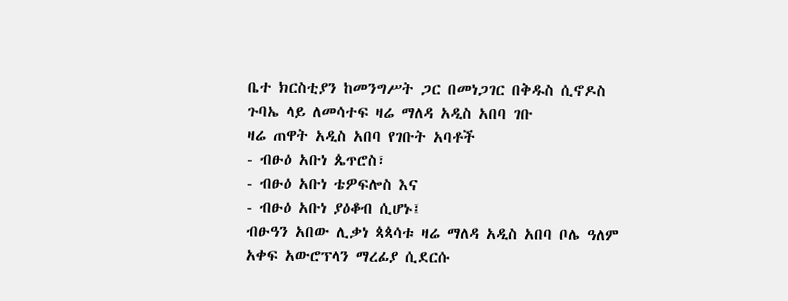ቤተ ክርስቲያን ከመንግሥት ጋር በመነጋገር በቅዱስ ሲኖዶስ ጉባኤ ላይ ለመሳተፍ ዛሬ ማለዳ አዲስ አበባ ገቡ
ዛሬ ጠዋት አዲስ አበባ የገቡት አባቶች
- ብፁዕ አቡነ ጴጥሮስ፣
- ብፁዕ አቡነ ቴዎፍሎስ እና
- ብፁዕ አቡነ ያዕቆብ ሲሆኑ፤
ብፁዓን አበው ሊቃነ ጳጳሳቱ ዛሬ ማለዳ አዲስ አበባ ቦሌ ዓለም አቀፍ አውሮፕላን ማረፊያ ሲደርሱ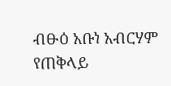ብፁዕ አቡነ አብርሃም የጠቅላይ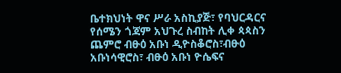ቤተክህነት ዋና ሥራ አስኪያጅ፣ የባህርዳርና የሰሜን ጎጃም አህጉረ ስብከት ሊቀ ጳጳስን ጨምሮ ብፁዕ አቡነ ዲዮስቆሮስ፣ብፁዕ አቡነሳዊሮስ፣ ብፁዕ አቡነ ዮሴፍና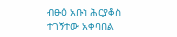ብፁዕ አቡነ ሕርያቆስ ተገኝተው አቀባበል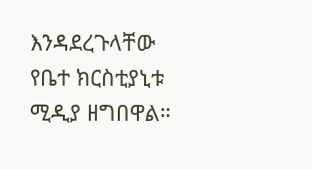እንዳደረጉላቸው የቤተ ክርስቲያኒቱ ሚዲያ ዘግበዋል።